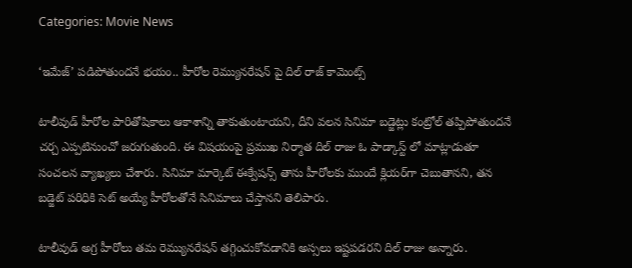Categories: Movie News

‘ఇమేజ్’ పడిపోతుందనే భయం.. హీరోల రెమ్యునరేషన్ పై దిల్ రాజ్ కామెంట్స్

టాలీవుడ్ హీరోల పారితోషికాలు ఆకాశాన్ని తాకుతుంటాయని, దీని వలన సినిమా బడ్జెట్లు కంట్రోల్ తప్పిపోతుందనే చర్చ ఎప్పటినుంచో జరుగుతుంది. ఈ విషయంపై ప్రముఖ నిర్మాత దిల్ రాజు ఓ పాడ్కాస్ట్ లో మాట్లాడుతూ సంచలన వ్యాఖ్యలు చేశారు. సినిమా మార్కెట్ ఈక్వేషన్స్ తాను హీరోలకు ముందే క్లియర్‌గా చెబుతానని, తన బడ్జెట్ పరిధికి సెట్ అయ్యే హీరోలతోనే సినిమాలు చేస్తానని తెలిపారు.

టాలీవుడ్ అగ్ర హీరోలు తమ రెమ్యునరేషన్ తగ్గించుకోవడానికి అస్సలు ఇష్టపడరని దిల్ రాజు అన్నారు.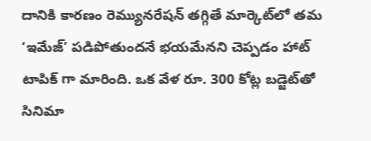దానికి కారణం రెమ్యునరేషన్ తగ్గితే మార్కెట్‌లో తమ ‘ఇమేజ్’ పడిపోతుందనే భయమేనని చెప్పడం హాట్ టాపిక్ గా మారింది. ఒక వేళ రూ. 300 కోట్ల బడ్జెట్‌తో సినిమా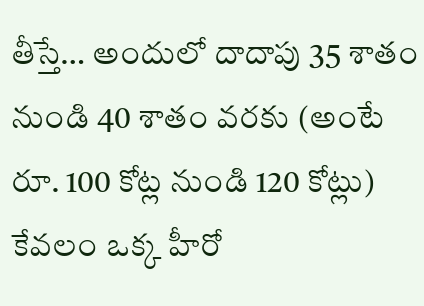తీస్తే… అందులో దాదాపు 35 శాతం నుండి 40 శాతం వరకు (అంటే రూ. 100 కోట్ల నుండి 120 కోట్లు) కేవలం ఒక్క హీరో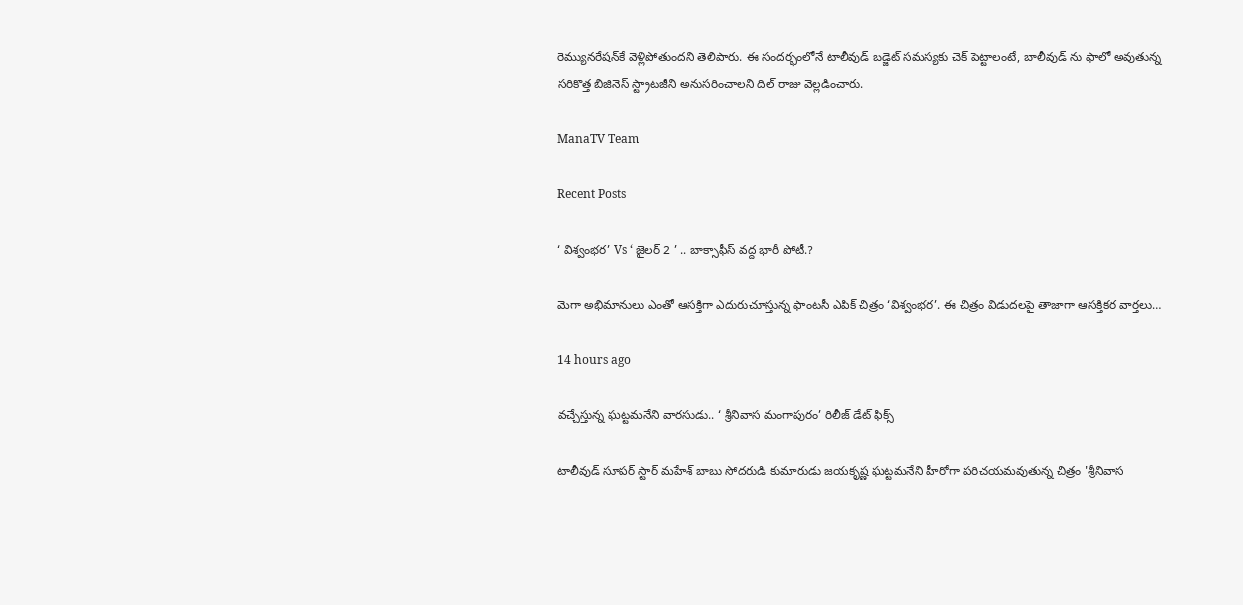రెమ్యునరేషన్‌కే వెళ్లిపోతుందని తెలిపారు. ఈ సందర్భంలోనే టాలీవుడ్ బడ్జెట్ సమస్యకు చెక్ పెట్టాలంటే, బాలీవుడ్ ను ఫాలో అవుతున్న సరికొత్త బిజినెస్ స్ట్రాటజీని అనుసరించాలని దిల్ రాజు వెల్లడించారు.

ManaTV Team

Recent Posts

‘ విశ్వంభర’ Vs ‘ జైలర్ 2 ’ .. బాక్సాఫీస్ వద్ద భారీ పోటీ.?

మెగా అభిమానులు ఎంతో ఆసక్తిగా ఎదురుచూస్తున్న ఫాంటసీ ఎపిక్ చిత్రం ‘విశ్వంభర’. ఈ చిత్రం విడుదలపై తాజాగా ఆసక్తికర వార్తలు…

14 hours ago

వచ్చేస్తున్న ఘట్టమనేని వారసుడు.. ‘ శ్రీనివాస మంగాపురం’ రిలీజ్ డేట్ ఫిక్స్

టాలీవుడ్ సూపర్ స్టార్ మహేశ్ బాబు సోదరుడి కుమారుడు జయకృష్ణ ఘట్టమనేని హీరోగా పరిచయమవుతున్న చిత్రం 'శ్రీనివాస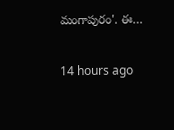మంగాపురం'. ఈ…

14 hours ago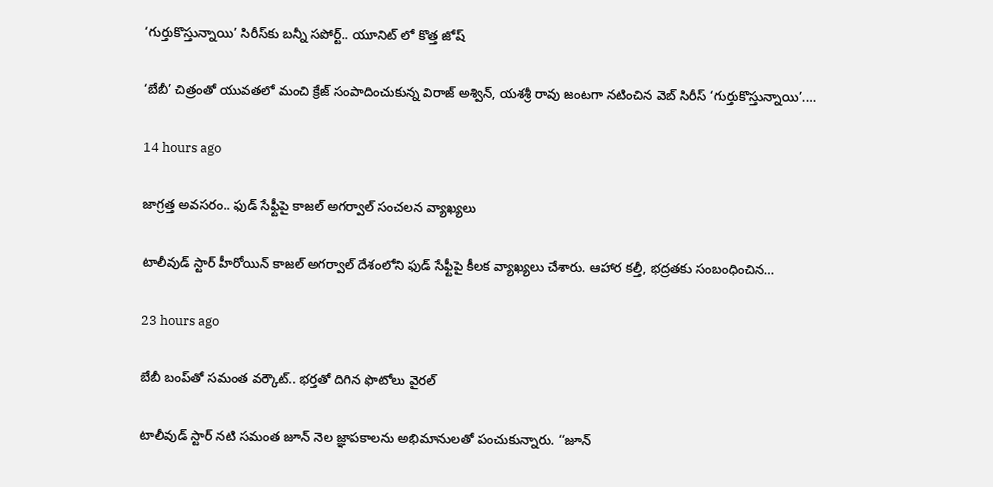‘గుర్తుకొస్తున్నాయి’ సిరీస్‌కు బన్నీ సపోర్ట్.. యూనిట్ లో కొత్త జోష్

‘బేబీ’ చిత్రంతో యువతలో మంచి క్రేజ్ సంపాదించుకున్న విరాజ్ అశ్విన్, యశశ్రీ రావు జంటగా నటించిన వెబ్ సిరీస్ ‘గుర్తుకొస్తున్నాయి’.…

14 hours ago

జాగ్రత్త అవసరం.. ఫుడ్ సేఫ్టీపై కాజల్ అగర్వాల్ సంచలన వ్యాఖ్యలు

టాలీవుడ్ స్టార్ హీరోయిన్ కాజల్ అగర్వాల్ దేశంలోని ఫుడ్ సేఫ్టీపై కీలక వ్యాఖ్యలు చేశారు. ఆహార కల్తీ, భద్రతకు సంబంధించిన…

23 hours ago

బేబీ బంప్‌తో సమంత వర్కౌట్‌.. భర్తతో దిగిన ఫొటోలు వైరల్

టాలీవుడ్ స్టార్ నటి సమంత జూన్ నెల జ్ఞాపకాలను అభిమానులతో పంచుకున్నారు. ‘‘జూన్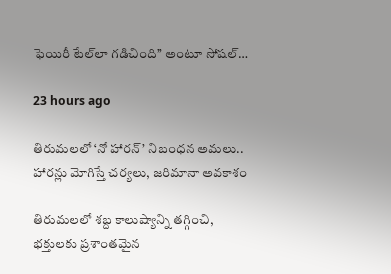ఫెయిరీ టేల్‌లా గడిచింది’’ అంటూ సోషల్…

23 hours ago

తిరుమలలో ‘నో హారన్’ నిబంధన అమలు.. హారన్లు మోగిస్తే చర్యలు, జరిమానా అవకాశం

తిరుమలలో శబ్ద కాలుష్యాన్ని తగ్గించి, భక్తులకు ప్రశాంతమైన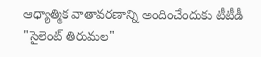ఆధ్యాత్మిక వాతావరణాన్ని అందించేందుకు టీటీడీ "సైలెంట్ తిరుమల"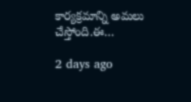కార్యక్రమాన్ని అమలు చేస్తోంది.ఈ…

2 days ago